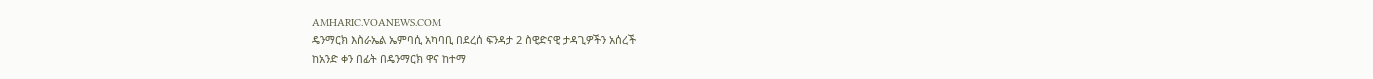AMHARIC.VOANEWS.COM
ዴንማርክ እስራኤል ኤምባሲ አካባቢ በደረሰ ፍንዳታ 2 ስዊድናዊ ታዳጊዎችን አሰረች
ከአንድ ቀን በፊት በዴንማርክ ዋና ከተማ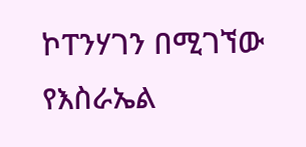ኮፐንሃገን በሚገኘው የእስራኤል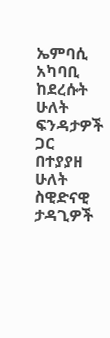ኤምባሲ አካባቢ ከደረሱት ሁለት ፍንዳታዎች ጋር በተያያዘ ሁለት ስዊድናዊ ታዳጊዎች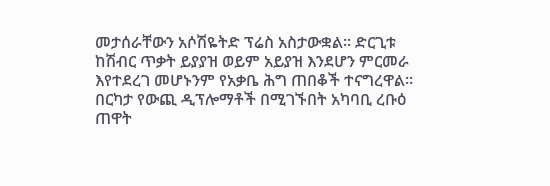መታሰራቸውን አሶሽዬትድ ፕሬስ አስታውቋል። ድርጊቱ ከሽብር ጥቃት ይያያዝ ወይም አይያዝ እንደሆን ምርመራ እየተደረገ መሆኑንም የአቃቤ ሕግ ጠበቆች ተናግረዋል። በርካታ የውጪ ዲፕሎማቶች በሚገኙበት አካባቢ ረቡዕ ጠዋት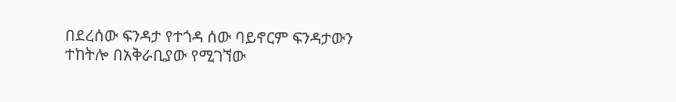በደረሰው ፍንዳታ የተጎዳ ሰው ባይኖርም ፍንዳታውን ተከትሎ በአቅራቢያው የሚገኘው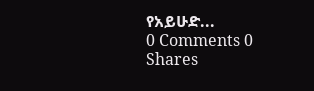የአይሁድ...
0 Comments 0 Shares